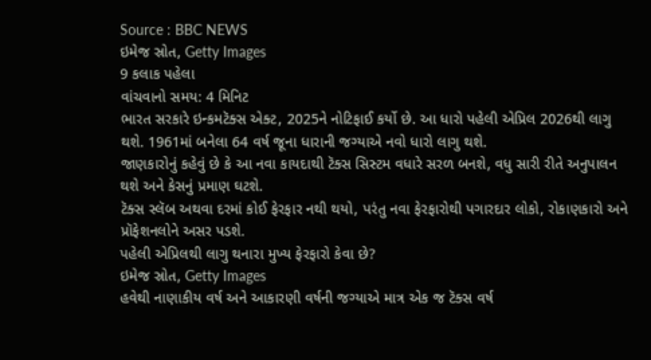Source : BBC NEWS
ઇમેજ સ્રોત, Getty Images
9 કલાક પહેલા
વાંચવાનો સમય: 4 મિનિટ
ભારત સરકારે ઇન્કમટૅક્સ એક્ટ, 2025ને નોટિફાઈ કર્યો છે. આ ધારો પહેલી એપ્રિલ 2026થી લાગુ થશે. 1961માં બનેલા 64 વર્ષ જૂના ધારાની જગ્યાએ નવો ધારો લાગુ થશે.
જાણકારોનું કહેવું છે કે આ નવા કાયદાથી ટૅક્સ સિસ્ટમ વધારે સરળ બનશે, વધુ સારી રીતે અનુપાલન થશે અને કેસનું પ્રમાણ ઘટશે.
ટૅક્સ સ્લૅબ અથવા દરમાં કોઈ ફેરફાર નથી થયો, પરંતુ નવા ફેરફારોથી પગારદાર લોકો, રોકાણકારો અને પ્રૉફેશનલોને અસર પડશે.
પહેલી એપ્રિલથી લાગુ થનારા મુખ્ય ફેરફારો કેવા છે?
ઇમેજ સ્રોત, Getty Images
હવેથી નાણાકીય વર્ષ અને આકારણી વર્ષની જગ્યાએ માત્ર એક જ ટૅક્સ વર્ષ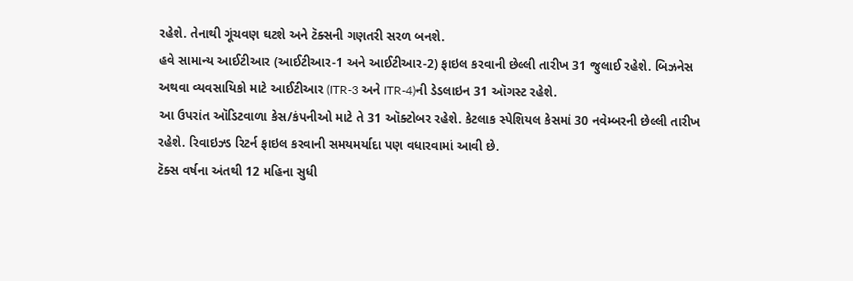રહેશે. તેનાથી ગૂંચવણ ઘટશે અને ટૅક્સની ગણતરી સરળ બનશે.
હવે સામાન્ય આઈટીઆર (આઈટીઆર-1 અને આઈટીઆર-2) ફાઇલ કરવાની છેલ્લી તારીખ 31 જુલાઈ રહેશે. બિઝનેસ અથવા વ્યવસાયિકો માટે આઈટીઆર (ITR-3 અને ITR-4)ની ડેડલાઇન 31 ઑગસ્ટ રહેશે.
આ ઉપરાંત ઑડિટવાળા કેસ/કંપનીઓ માટે તે 31 ઑક્ટોબર રહેશે. કેટલાક સ્પેશિયલ કેસમાં 30 નવેમ્બરની છેલ્લી તારીખ રહેશે. રિવાઇઝ્ડ રિટર્ન ફાઇલ કરવાની સમયમર્યાદા પણ વધારવામાં આવી છે.
ટૅક્સ વર્ષના અંતથી 12 મહિના સુધી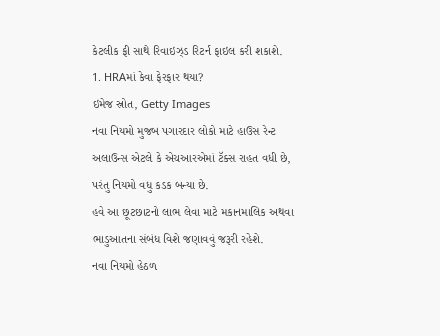કેટલીક ફી સાથે રિવાઇઝ્ડ રિટર્ન ફાઇલ કરી શકાશે.
1. HRAમાં કેવા ફેરફાર થયા?
ઇમેજ સ્રોત, Getty Images
નવા નિયમો મુજબ પગારદાર લોકો માટે હાઉસ રેન્ટ અલાઉન્સ એટલે કે એચઆરએમાં ટૅક્સ રાહત વધી છે, પરંતુ નિયમો વધુ કડક બન્યા છે.
હવે આ છૂટછાટનો લાભ લેવા માટે મકાનમાલિક અથવા ભાડુઆતના સંબંધ વિશે જણાવવું જરૂરી રહેશે.
નવા નિયમો હેઠળ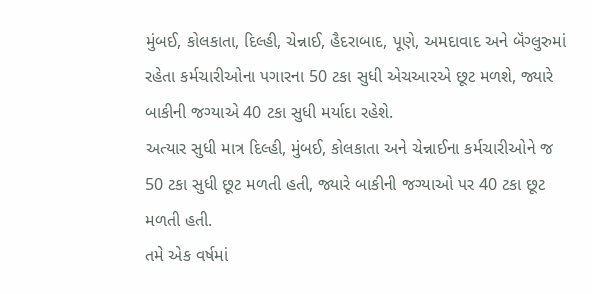મુંબઈ, કોલકાતા, દિલ્હી, ચેન્નાઈ, હૈદરાબાદ, પૂણે, અમદાવાદ અને બૅંગ્લુરુમાં રહેતા કર્મચારીઓના પગારના 50 ટકા સુધી એચઆરએ છૂટ મળશે, જ્યારે બાકીની જગ્યાએ 40 ટકા સુધી મર્યાદા રહેશે.
અત્યાર સુધી માત્ર દિલ્હી, મુંબઈ, કોલકાતા અને ચેન્નાઈના કર્મચારીઓને જ 50 ટકા સુધી છૂટ મળતી હતી, જ્યારે બાકીની જગ્યાઓ પર 40 ટકા છૂટ મળતી હતી.
તમે એક વર્ષમાં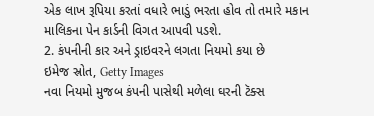એક લાખ રૂપિયા કરતાં વધારે ભાડું ભરતા હોવ તો તમારે મકાન માલિકના પેન કાર્ડની વિગત આપવી પડશે.
2. કંપનીની કાર અને ડ્રાઇવરને લગતા નિયમો કયા છે
ઇમેજ સ્રોત, Getty Images
નવા નિયમો મુજબ કંપની પાસેથી મળેલા ઘરની ટૅક્સ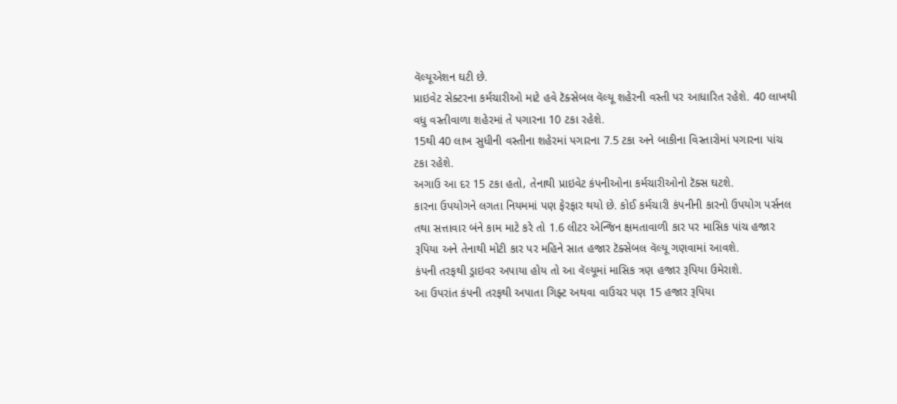વૅલ્યૂએશન ઘટી છે.
પ્રાઇવેટ સેક્ટરના કર્મચારીઓ માટે હવે ટૅક્સેબલ વૅલ્યૂ શહેરની વસ્તી પર આધારિત રહેશે. 40 લાખથી વધુ વસ્તીવાળા શહેરમાં તે પગારના 10 ટકા રહેશે.
15થી 40 લાખ સુધીની વસ્તીના શહેરમાં પગારના 7.5 ટકા અને બાકીના વિસ્તારોમાં પગારના પાંચ ટકા રહેશે.
અગાઉ આ દર 15 ટકા હતો, તેનાથી પ્રાઇવેટ કંપનીઓના કર્મચારીઓનો ટૅક્સ ઘટશે.
કારના ઉપયોગને લગતા નિયમમાં પણ ફેરફાર થયો છે. કોઈ કર્મચારી કંપનીની કારનો ઉપયોગ પર્સનલ તથા સત્તાવાર બંને કામ માટે કરે તો 1.6 લીટર એન્જિન ક્ષમતાવાળી કાર પર માસિક પાંચ હજાર રૂપિયા અને તેનાથી મોટી કાર પર મહિને સાત હજાર ટૅક્સેબલ વૅલ્યૂ ગણવામાં આવશે.
કંપની તરફથી ડ્રાઇવર અપાયા હોય તો આ વૅલ્યૂમાં માસિક ત્રણ હજાર રૂપિયા ઉમેરાશે.
આ ઉપરાંત કંપની તરફથી અપાતા ગિફ્ટ અથવા વાઉચર પણ 15 હજાર રૂપિયા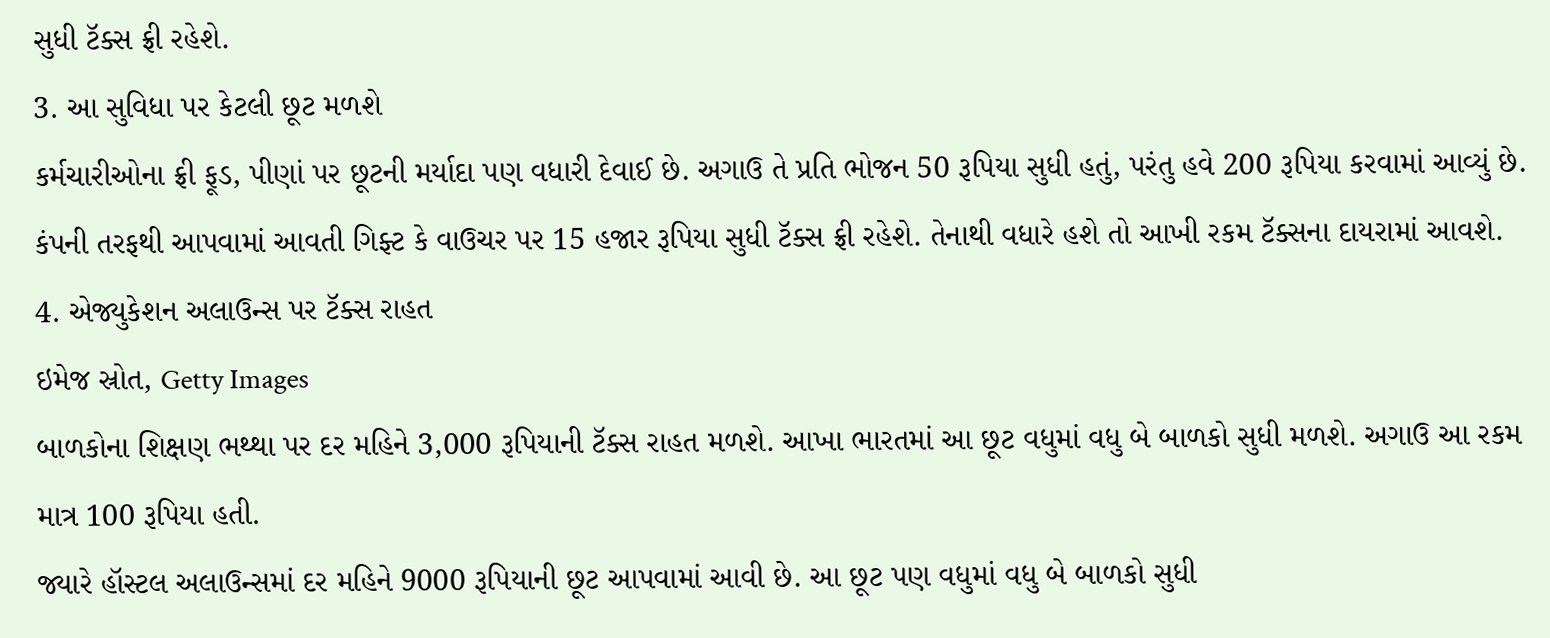સુધી ટૅક્સ ફ્રી રહેશે.
3. આ સુવિધા પર કેટલી છૂટ મળશે
કર્મચારીઓના ફ્રી ફૂડ, પીણાં પર છૂટની મર્યાદા પણ વધારી દેવાઈ છે. અગાઉ તે પ્રતિ ભોજન 50 રૂપિયા સુધી હતું, પરંતુ હવે 200 રૂપિયા કરવામાં આવ્યું છે.
કંપની તરફથી આપવામાં આવતી ગિફ્ટ કે વાઉચર પર 15 હજાર રૂપિયા સુધી ટૅક્સ ફ્રી રહેશે. તેનાથી વધારે હશે તો આખી રકમ ટૅક્સના દાયરામાં આવશે.
4. એજ્યુકેશન અલાઉન્સ પર ટૅક્સ રાહત
ઇમેજ સ્રોત, Getty Images
બાળકોના શિક્ષણ ભથ્થા પર દર મહિને 3,000 રૂપિયાની ટૅક્સ રાહત મળશે. આખા ભારતમાં આ છૂટ વધુમાં વધુ બે બાળકો સુધી મળશે. અગાઉ આ રકમ માત્ર 100 રૂપિયા હતી.
જ્યારે હૉસ્ટલ અલાઉન્સમાં દર મહિને 9000 રૂપિયાની છૂટ આપવામાં આવી છે. આ છૂટ પણ વધુમાં વધુ બે બાળકો સુધી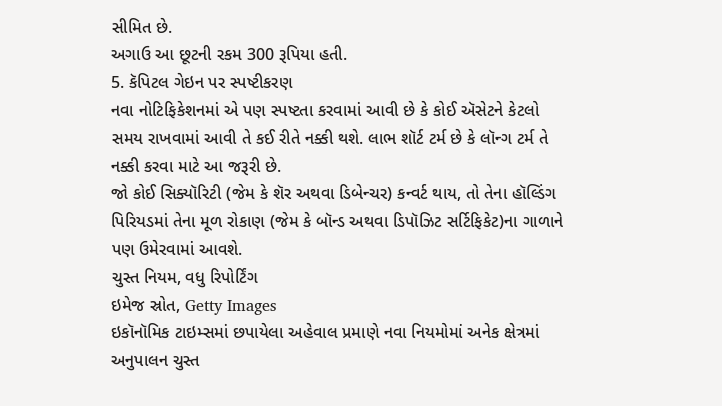સીમિત છે.
અગાઉ આ છૂટની રકમ 300 રૂપિયા હતી.
5. કૅપિટલ ગેઇન પર સ્પષ્ટીકરણ
નવા નોટિફિકેશનમાં એ પણ સ્પષ્ટતા કરવામાં આવી છે કે કોઈ ઍસેટને કેટલો સમય રાખવામાં આવી તે કઈ રીતે નક્કી થશે. લાભ શૉર્ટ ટર્મ છે કે લૉન્ગ ટર્મ તે નક્કી કરવા માટે આ જરૂરી છે.
જો કોઈ સિક્યૉરિટી (જેમ કે શૅર અથવા ડિબેન્ચર) કન્વર્ટ થાય, તો તેના હૉલ્ડિંગ પિરિયડમાં તેના મૂળ રોકાણ (જેમ કે બૉન્ડ અથવા ડિપૉઝિટ સર્ટિફિકેટ)ના ગાળાને પણ ઉમેરવામાં આવશે.
ચુસ્ત નિયમ, વધુ રિપોર્ટિંગ
ઇમેજ સ્રોત, Getty Images
ઇકૉનૉમિક ટાઇમ્સમાં છપાયેલા અહેવાલ પ્રમાણે નવા નિયમોમાં અનેક ક્ષેત્રમાં અનુપાલન ચુસ્ત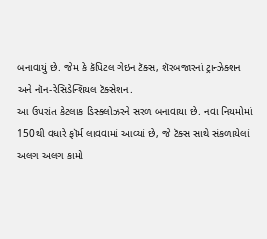બનાવાયું છે. જેમ કે કૅપિટલ ગેઇન ટૅક્સ, શૅરબજારનાં ટ્રાન્ઝેક્શન અને નૉન-રેસિડેન્શિયલ ટૅક્સેશન.
આ ઉપરાંત કેટલાક ડિસ્ક્લોઝરને સરળ બનાવાયા છે. નવા નિયમોમાં 150થી વધારે ફૉર્મ લાવવામાં આવ્યાં છે, જે ટૅક્સ સાથે સંકળાયેલાં અલગ અલગ કામો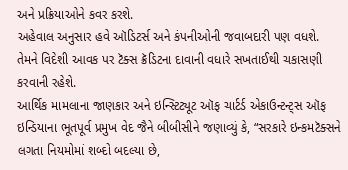અને પ્રક્રિયાઓને કવર કરશે.
અહેવાલ અનુસાર હવે ઑડિટર્સ અને કંપનીઓની જવાબદારી પણ વધશે. તેમને વિદેશી આવક પર ટૅક્સ ક્રૅડિટના દાવાની વધારે સખતાઈથી ચકાસણી કરવાની રહેશે.
આર્થિક મામલાના જાણકાર અને ઇન્સ્ટિટ્યૂટ ઑફ ચાર્ટર્ડ એકાઉન્ટન્ટ્સ ઑફ ઇન્ડિયાના ભૂતપૂર્વ પ્રમુખ વેદ જૈને બીબીસીને જણાવ્યું કે, “સરકારે ઇન્કમટૅક્સને લગતા નિયમોમાં શબ્દો બદલ્યા છે,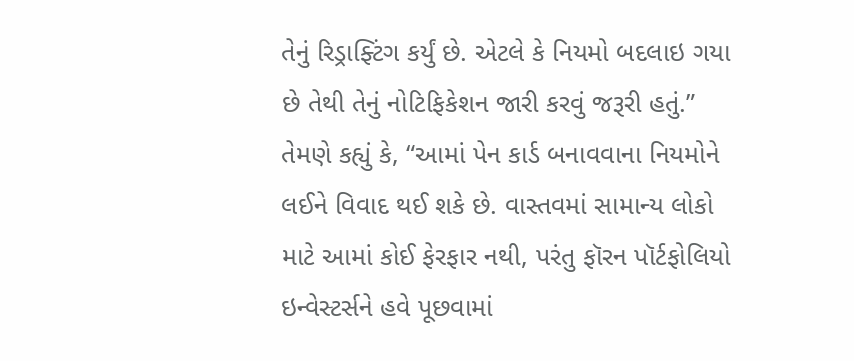તેનું રિડ્રાફ્ટિંગ કર્યું છે. એટલે કે નિયમો બદલાઇ ગયા છે તેથી તેનું નોટિફિકેશન જારી કરવું જરૂરી હતું.”
તેમણે કહ્યું કે, “આમાં પેન કાર્ડ બનાવવાના નિયમોને લઈને વિવાદ થઈ શકે છે. વાસ્તવમાં સામાન્ય લોકો માટે આમાં કોઈ ફેરફાર નથી, પરંતુ ફૉરન પૉર્ટફોલિયો ઇન્વેસ્ટર્સને હવે પૂછવામાં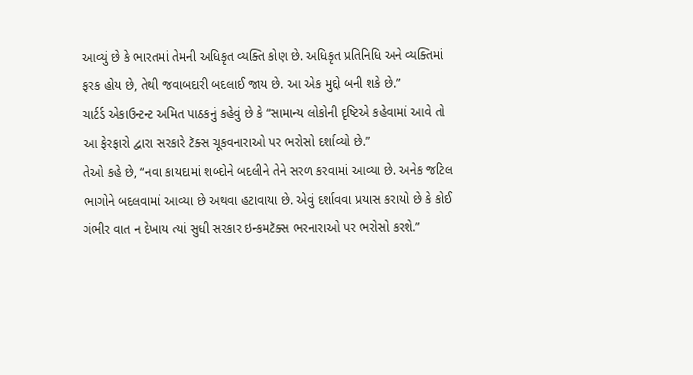આવ્યું છે કે ભારતમાં તેમની અધિકૃત વ્યક્તિ કોણ છે. અધિકૃત પ્રતિનિધિ અને વ્યક્તિમાં ફરક હોય છે, તેથી જવાબદારી બદલાઈ જાય છે. આ એક મુદ્દો બની શકે છે.”
ચાર્ટર્ડ એકાઉન્ટન્ટ અમિત પાઠકનું કહેવું છે કે “સામાન્ય લોકોની દૃષ્ટિએ કહેવામાં આવે તો આ ફેરફારો દ્વારા સરકારે ટૅક્સ ચૂકવનારાઓ પર ભરોસો દર્શાવ્યો છે.”
તેઓ કહે છે, “નવા કાયદામાં શબ્દોને બદલીને તેને સરળ કરવામાં આવ્યા છે. અનેક જટિલ ભાગોને બદલવામાં આવ્યા છે અથવા હટાવાયા છે. એવું દર્શાવવા પ્રયાસ કરાયો છે કે કોઈ ગંભીર વાત ન દેખાય ત્યાં સુધી સરકાર ઇન્કમટૅક્સ ભરનારાઓ પર ભરોસો કરશે.”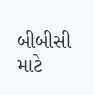બીબીસી માટે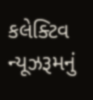કલેક્ટિવ ન્યૂઝરૂમનું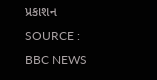પ્રકાશન
SOURCE : BBC NEWS